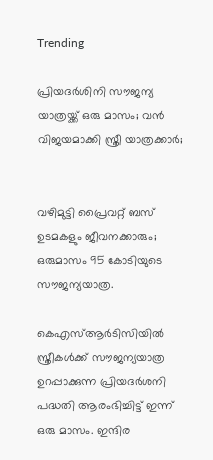Trending

പ്രിയദര്‍ശിനി സൗജന്യ യാത്രയ്ക്ക് ഒരു മാസം; വന്‍ വിജയമാക്കി സ്ത്രീ യാത്രക്കാര്‍;


വഴിമുട്ടി പ്രൈവറ്റ് ബസ് ഉടമകളും ജീവനക്കാരും; ഒരുമാസം 95 കോടിയുടെ സൗജന്യയാത്ര.

കെഎസ്ആര്‍ടിസിയില്‍ സ്ത്രീകള്‍ക്ക് സൗജന്യയാത്ര ഉറപ്പാക്കുന്ന പ്രിയദര്‍ശനി പദ്ധതി ആരംഭിച്ചിട്ട് ഇന്ന് ഒരു മാസം. ഇന്ദിര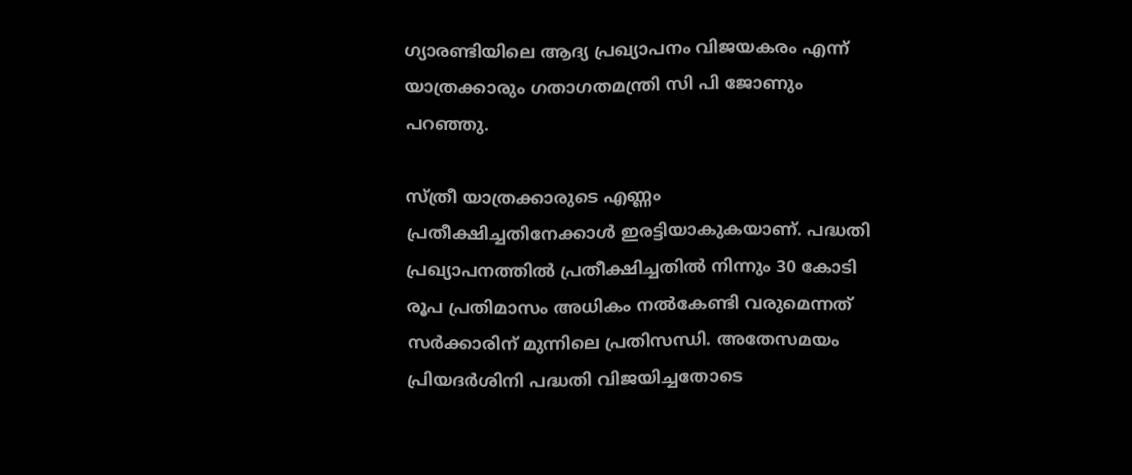ഗ്യാരണ്ടിയിലെ ആദ്യ പ്രഖ്യാപനം വിജയകരം എന്ന് യാത്രക്കാരും ഗതാഗതമന്ത്രി സി പി ജോണും പറഞ്ഞു.

സ്ത്രീ യാത്രക്കാരുടെ എണ്ണം പ്രതീക്ഷിച്ചതിനേക്കാള്‍ ഇരട്ടിയാകുകയാണ്. പദ്ധതി പ്രഖ്യാപനത്തില്‍ പ്രതീക്ഷിച്ചതില്‍ നിന്നും 30 കോടി രൂപ പ്രതിമാസം അധികം നല്‍കേണ്ടി വരുമെന്നത് സര്‍ക്കാരിന് മുന്നിലെ പ്രതിസന്ധി. അതേസമയം പ്രിയദര്‍ശിനി പദ്ധതി വിജയിച്ചതോടെ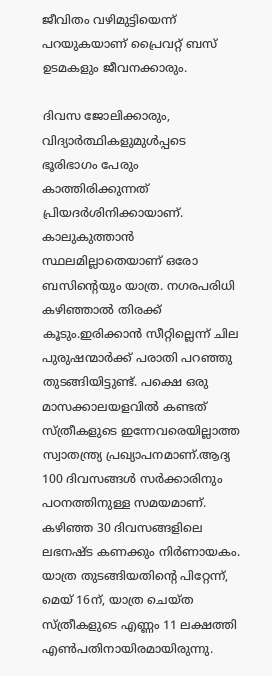ജീവിതം വഴിമുട്ടിയെന്ന് പറയുകയാണ് പ്രൈവറ്റ് ബസ് ഉടമകളും ജീവനക്കാരും.

ദിവസ ജോലിക്കാരും, വിദ്യാര്‍ത്ഥികളുമുള്‍പ്പടെ ഭൂരിഭാഗം പേരും കാത്തിരിക്കുന്നത് പ്രിയദര്‍ശിനിക്കായാണ്. കാലുകുത്താന്‍ സ്ഥലമില്ലാതെയാണ് ഒരോ ബസിന്റെയും യാത്ര. നഗരപരിധി കഴിഞ്ഞാല്‍ തിരക്ക് കൂടും.ഇരിക്കാന്‍ സീറ്റില്ലെന്ന് ചില പുരുഷന്മാര്‍ക്ക് പരാതി പറഞ്ഞു തുടങ്ങിയിട്ടുണ്ട്. പക്ഷെ ഒരു മാസക്കാലയളവില്‍ കണ്ടത് സ്ത്രീകളുടെ ഇന്നേവരെയില്ലാത്ത സ്വാതന്ത്ര്യ പ്രഖ്യാപനമാണ്.ആദ്യ 100 ദിവസങ്ങള്‍ സര്‍ക്കാരിനും പഠനത്തിനുള്ള സമയമാണ്. കഴിഞ്ഞ 30 ദിവസങ്ങളിലെ ലഭനഷ്ട കണക്കും നിര്‍ണായകം. യാത്ര തുടങ്ങിയതിന്റെ പിറ്റേന്ന്, മെയ് 16ന്, യാത്ര ചെയ്ത സ്ത്രീകളുടെ എണ്ണം 11 ലക്ഷത്തി എണ്‍പതിനായിരമായിരുന്നു.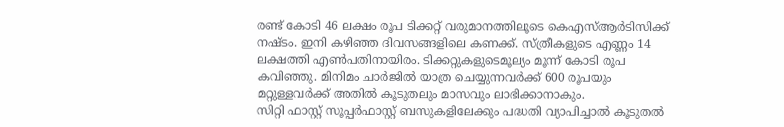രണ്ട് കോടി 46 ലക്ഷം രൂപ ടിക്കറ്റ് വരുമാനത്തിലൂടെ കെഎസ്ആര്‍ടിസിക്ക് നഷ്ടം. ഇനി കഴിഞ്ഞ ദിവസങ്ങളിലെ കണക്ക്. സ്ത്രീകളുടെ എണ്ണം 14 ലക്ഷത്തി എണ്‍പതിനായിരം. ടിക്കറ്റുകളുടെമൂല്യം മൂന്ന് കോടി രൂപ കവിഞ്ഞു. മിനിമം ചാര്‍ജില്‍ യാത്ര ചെയ്യുന്നവര്‍ക്ക് 600 രൂപയും മറ്റുള്ളവര്‍ക്ക് അതില്‍ കൂടുതലും മാസവും ലാഭിക്കാനാകും.
സിറ്റി ഫാസ്റ്റ് സൂപ്പര്‍ഫാസ്റ്റ് ബസുകളിലേക്കും പദ്ധതി വ്യാപിച്ചാല്‍ കൂടുതല്‍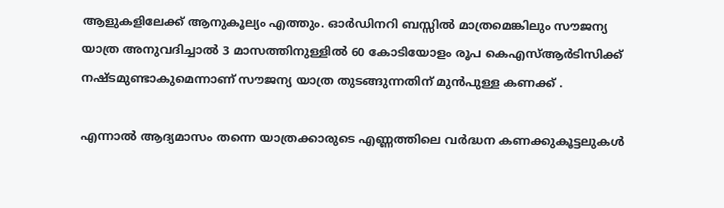ആളുകളിലേക്ക് ആനുകൂല്യം എത്തും. ഓര്‍ഡിനറി ബസ്സില്‍ മാത്രമെങ്കിലും സൗജന്യ യാത്ര അനുവദിച്ചാല്‍ 3 മാസത്തിനുള്ളില്‍ 60 കോടിയോളം രൂപ കെഎസ്ആര്‍ടിസിക്ക് നഷ്ടമുണ്ടാകുമെന്നാണ് സൗജന്യ യാത്ര തുടങ്ങുന്നതിന് മുന്‍പുള്ള കണക്ക് .

എന്നാല്‍ ആദ്യമാസം തന്നെ യാത്രക്കാരുടെ എണ്ണത്തിലെ വര്‍ദ്ധന കണക്കുകൂട്ടലുകള്‍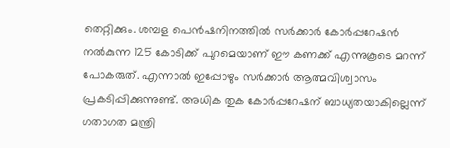തെറ്റിക്കും. ശമ്പള പെന്‍ഷനിനത്തില്‍ സര്‍ക്കാര്‍ കോര്‍പ്പറേഷന്‍ നല്‍കുന്ന 125 കോടിക്ക് പുറമെയാണ് ഈ കണക്ക് എന്നുകൂടെ മറന്ന് പോകരുത്. എന്നാല്‍ ഇപ്പോഴും സര്‍ക്കാര്‍ ആത്മവിശ്വാസം പ്രകടിപ്പിക്കുന്നുണ്ട്. അധിക തുക കോര്‍പ്പറേഷന് ബാധ്യതയാകില്ലെന്ന് ഗതാഗത മന്ത്രി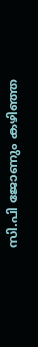സി.പി ജോണും കഴിഞ്ഞ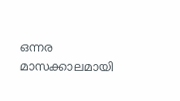ഒന്നര മാസക്കാലമായി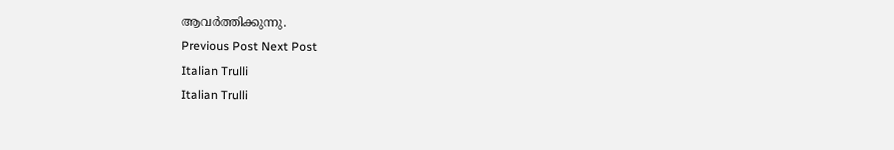ആവര്‍ത്തിക്കുന്നു.
Previous Post Next Post
Italian Trulli
Italian Trulli